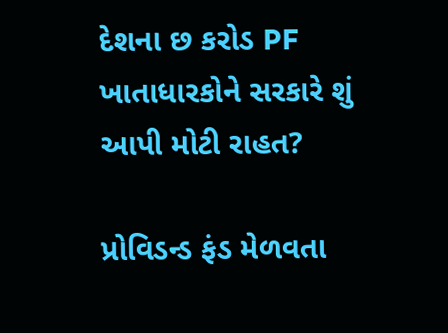દેશના છ કરોડ PF ખાતાધારકોને સરકારે શું આપી મોટી રાહત?

પ્રોવિડન્ડ ફંડ મેળવતા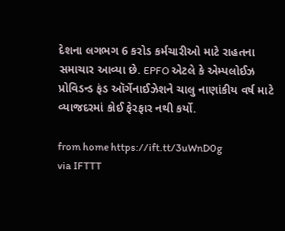દેશના લગભગ 6 કરોડ કર્મચારીઓ માટે રાહતના સમાચાર આવ્યા છે. EPFO એટલે કે એમ્પલોઈઝ પ્રોવિડન્ડ ફંડ ઑર્ગેનાઈઝેશને ચાલુ નાણાંકીય વર્ષ માટે વ્યાજદરમાં કોઈ ફેરફાર નથી કર્યો.

from home https://ift.tt/3uWnD0g
via IFTTT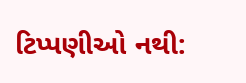ટિપ્પણીઓ નથી: